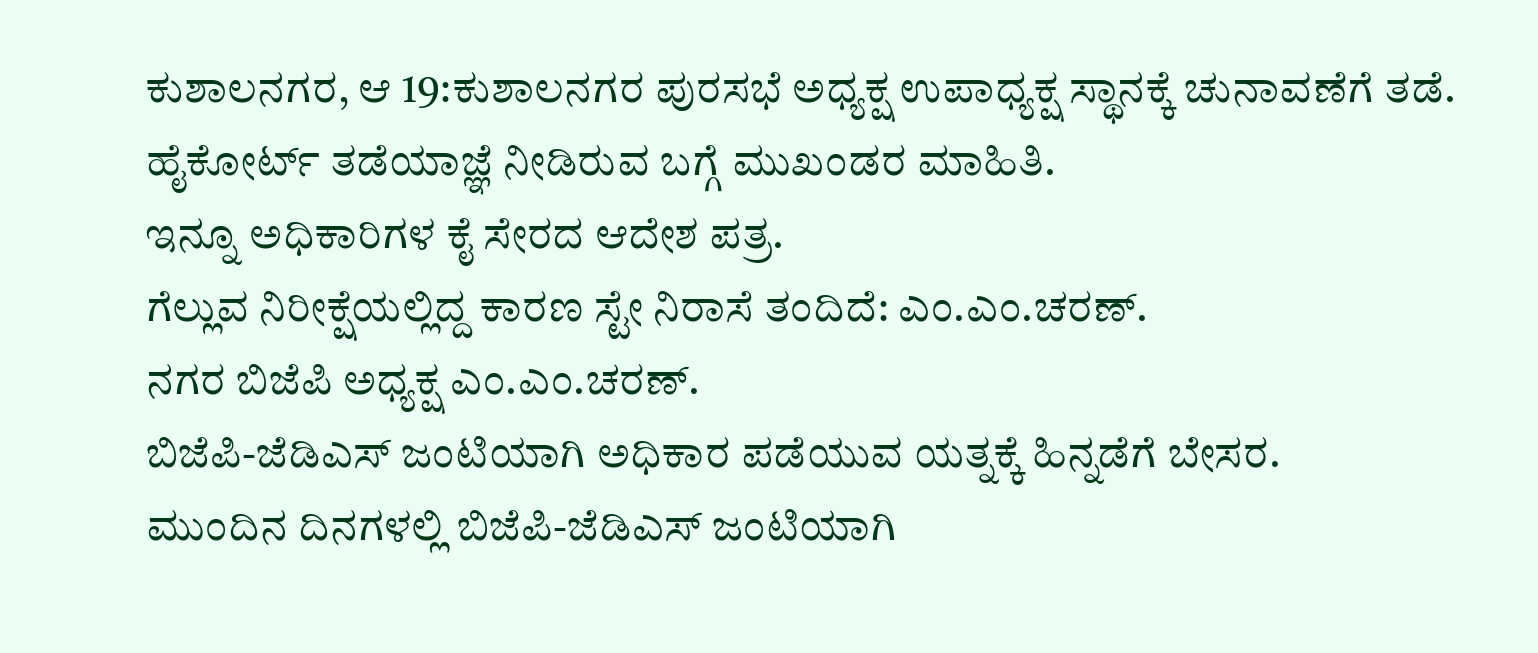ಕುಶಾಲನಗರ, ಆ 19:ಕುಶಾಲನಗರ ಪುರಸಭೆ ಅಧ್ಯಕ್ಷ ಉಪಾಧ್ಯಕ್ಷ ಸ್ಥಾನಕ್ಕೆ ಚುನಾವಣೆಗೆ ತಡೆ.
ಹೈಕೋರ್ಟ್ ತಡೆಯಾಜ್ಞೆ ನೀಡಿರುವ ಬಗ್ಗೆ ಮುಖಂಡರ ಮಾಹಿತಿ.
ಇನ್ನೂ ಅಧಿಕಾರಿಗಳ ಕೈ ಸೇರದ ಆದೇಶ ಪತ್ರ.
ಗೆಲ್ಲುವ ನಿರೀಕ್ಷೆಯಲ್ಲಿದ್ದ ಕಾರಣ ಸ್ಟೇ ನಿರಾಸೆ ತಂದಿದೆ: ಎಂ.ಎಂ.ಚರಣ್.
ನಗರ ಬಿಜೆಪಿ ಅಧ್ಯಕ್ಷ ಎಂ.ಎಂ.ಚರಣ್.
ಬಿಜೆಪಿ-ಜೆಡಿಎಸ್ ಜಂಟಿಯಾಗಿ ಅಧಿಕಾರ ಪಡೆಯುವ ಯತ್ನಕ್ಕೆ ಹಿನ್ನಡೆಗೆ ಬೇಸರ.
ಮುಂದಿನ ದಿನಗಳಲ್ಲಿ ಬಿಜೆಪಿ-ಜೆಡಿಎಸ್ ಜಂಟಿಯಾಗಿ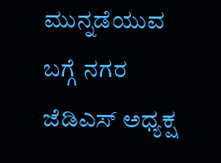ಮುನ್ನಡೆಯುವ ಬಗ್ಗೆ ನಗರ ಜೆಡಿಎಸ್ ಅಧ್ಯಕ್ಷ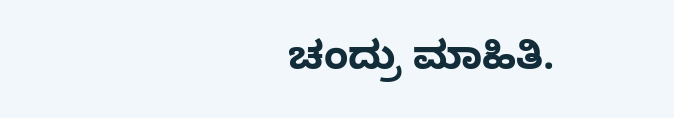ಚಂದ್ರು ಮಾಹಿತಿ.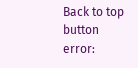Back to top button
error: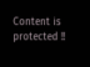Content is protected !!